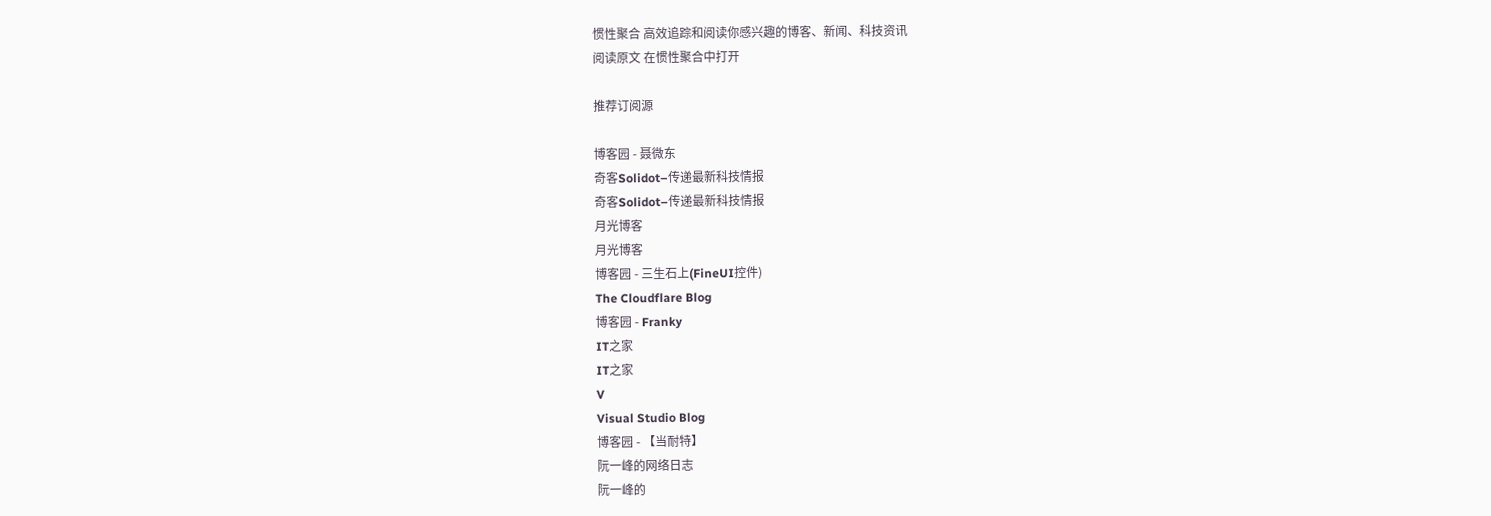惯性聚合 高效追踪和阅读你感兴趣的博客、新闻、科技资讯
阅读原文 在惯性聚合中打开

推荐订阅源

博客园 - 聂微东
奇客Solidot–传递最新科技情报
奇客Solidot–传递最新科技情报
月光博客
月光博客
博客园 - 三生石上(FineUI控件)
The Cloudflare Blog
博客园 - Franky
IT之家
IT之家
V
Visual Studio Blog
博客园 - 【当耐特】
阮一峰的网络日志
阮一峰的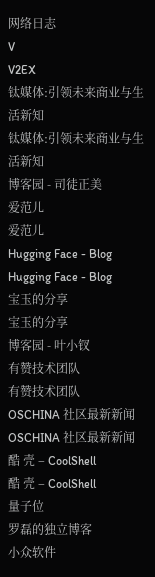网络日志
V
V2EX
钛媒体:引领未来商业与生活新知
钛媒体:引领未来商业与生活新知
博客园 - 司徒正美
爱范儿
爱范儿
Hugging Face - Blog
Hugging Face - Blog
宝玉的分享
宝玉的分享
博客园 - 叶小钗
有赞技术团队
有赞技术团队
OSCHINA 社区最新新闻
OSCHINA 社区最新新闻
酷 壳 – CoolShell
酷 壳 – CoolShell
量子位
罗磊的独立博客
小众软件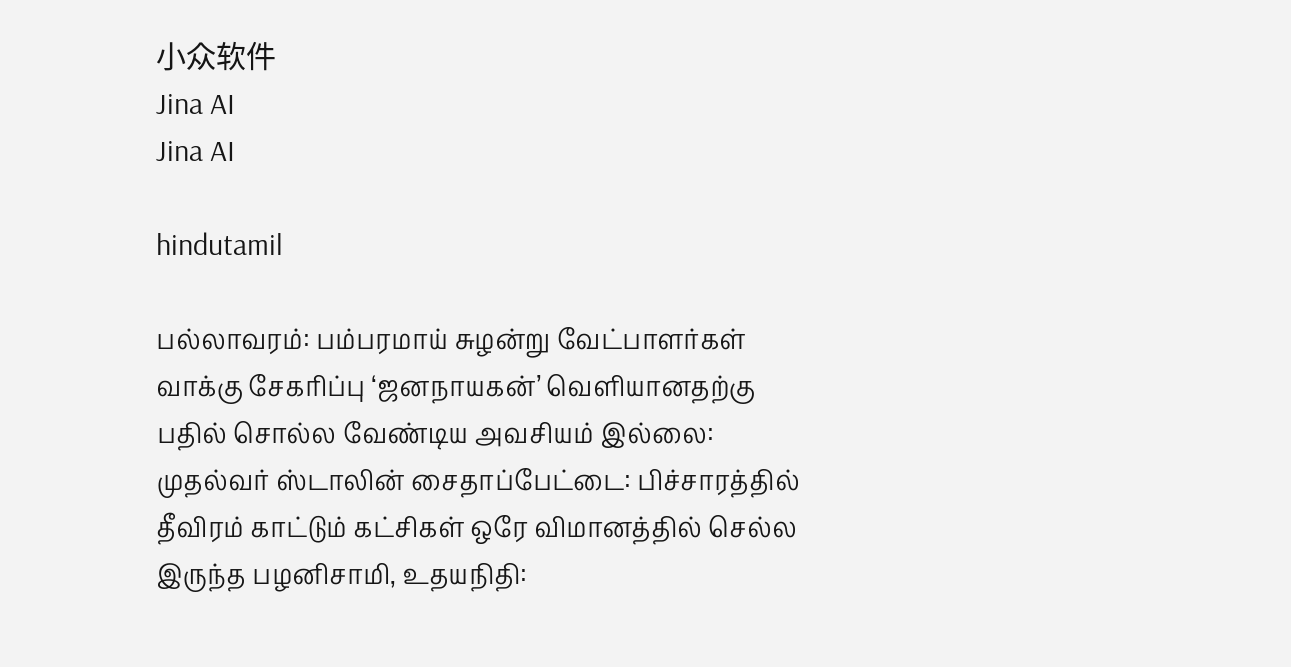小众软件
Jina AI
Jina AI

hindutamil

பல்லாவரம்: பம்பரமாய் சுழன்று வேட்பாளர்கள் வாக்கு சேகரிப்பு ‘ஜனநாயகன்’ வெளியானதற்கு பதில் சொல்ல வேண்டிய அவசியம் இல்லை: முதல்வர் ஸ்டாலின் சைதாப்பேட்டை: பிச்சாரத்தில் தீவிரம் காட்டும் கட்சிகள் ஒரே விமானத்தில் செல்ல இருந்த பழனிசாமி, உதயநிதி: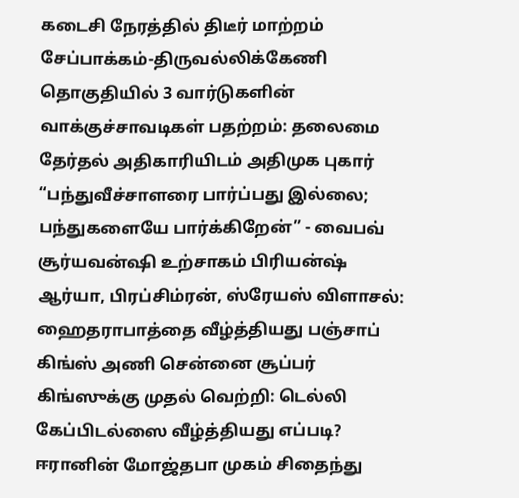கடைசி நேரத்தில் திடீர் மாற்றம் சேப்பாக்கம்-திருவல்லிக்கேணி தொகுதியில் 3 வார்டுகளின் வாக்குச்சாவடிகள் பதற்றம்: தலைமை தேர்தல் அதிகாரியிடம் அதிமுக புகார் “பந்துவீச்சாளரை பார்ப்பது இல்லை; பந்துகளையே பார்க்கிறேன்” - வைபவ் சூர்யவன்ஷி உற்சாகம் பிரியன்ஷ் ஆர்யா, பிரப்சிம்ரன், ஸ்ரேயஸ் விளாசல்: ஹைதராபாத்தை வீழ்த்தியது பஞ்சாப் கிங்ஸ் அணி சென்னை சூப்பர் கிங்ஸுக்கு முதல் வெற்றி: டெல்லி கேப்பிடல்ஸை வீழ்த்தியது எப்படி? ஈரானின் மோஜ்தபா முகம் சிதைந்து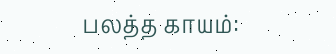பலத்த காயம்: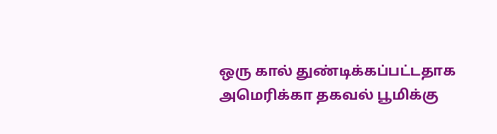ஒரு கால் துண்டிக்கப்பட்டதாக அமெரிக்கா தகவல் பூமிக்கு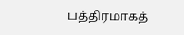பத்திரமாகத்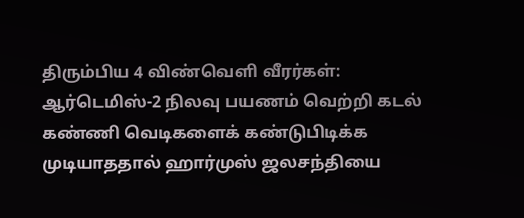திரும்பிய 4 விண்வெளி வீரர்கள்: ஆர்டெமிஸ்-2 நிலவு பயணம் வெற்றி கடல் கண்ணி வெடிகளைக் கண்டுபிடிக்க முடியாததால் ஹார்முஸ் ஜலசந்தியை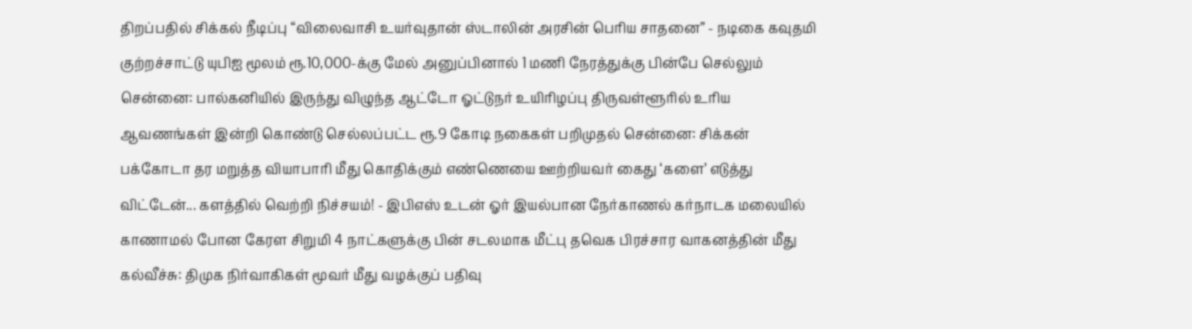திறப்பதில் சிக்கல் நீடிப்பு “விலைவாசி உயர்வுதான் ஸ்டாலின் அரசின் பெரிய சாதனை” - நடிகை கவுதமி குற்றச்சாட்டு யுபிஐ மூலம் ரூ.10,000-க்கு மேல் அனுப்பினால் 1 மணி நேரத்துக்கு பின்பே செல்லும் சென்னை: பால்கனியில் இருந்து விழுந்த ஆட்டோ ஓட்டுநர் உயிரிழப்பு திருவள்ளூரில் உரிய ஆவணங்கள் இன்றி கொண்டு செல்லப்பட்ட ரூ.9 கோடி நகைகள் பறிமுதல் சென்னை: சிக்கன் பக்கோடா தர மறுத்த வியாபாரி மீது கொதிக்கும் எண்ணெயை ஊற்றியவர் கைது ‘களை’ எடுத்து விட்டேன்... களத்தில் வெற்றி நிச்சயம்! - இபிஎஸ் உடன் ஓர் இயல்பான நேர்காணல் கர்நாடக மலையில் காணாமல் போன கேரள சிறுமி 4 நாட்களுக்கு பின் சடலமாக மீட்பு தவெக பிரச்சார வாகனத்தின் மீது கல்வீச்சு: திமுக நிர்வாகிகள் மூவர் மீது வழக்குப் பதிவு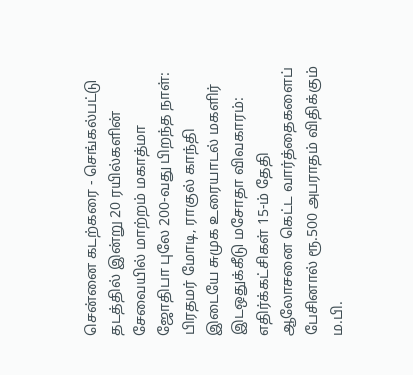சென்னை கடற்கரை - செங்கல்பட்டு தடத்தில் இன்று 20 ரயில்களின் சேவையில் மாற்றம் மகாத்மா ஜோதிபா புலே 200-வது பிறந்த நாள்: பிரதமர் மோடி, ராகுல் காந்தி இடையே சுமுக உரையாடல் மகளிர் இடஒதுக்கீடு மசோதா விவகாரம்: எதிர்க்கட்சிகள் 15-ம் தேதி ஆலோசனை கெட்ட வார்த்தைகளைப் பேசினால் ரூ.500 அபராதம் விதிக்கும் ம.பி.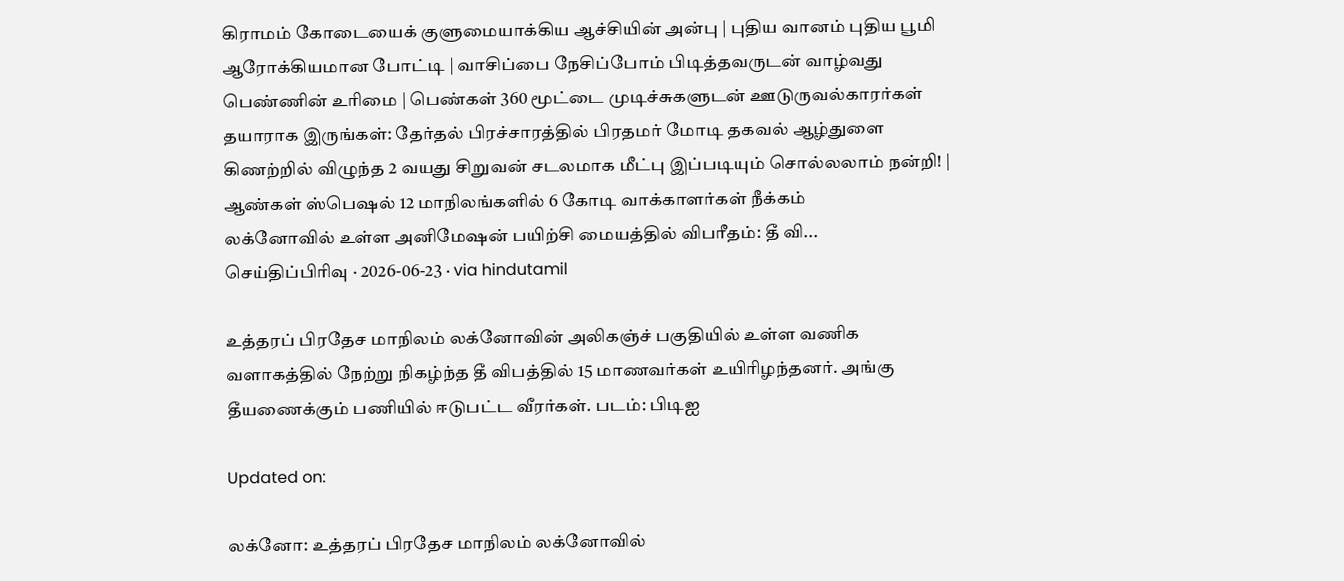கிராமம் கோடையைக் குளுமையாக்கிய ஆச்சியின் அன்பு | புதிய வானம் புதிய பூமி ஆரோக்கியமான போட்டி | வாசிப்பை நேசிப்போம் பிடித்தவருடன் வாழ்வது பெண்ணின் உரிமை | பெண்கள் 360 மூட்டை முடிச்சுகளுடன் ஊடுருவல்காரர்கள் தயாராக இருங்கள்: தேர்தல் பிரச்சாரத்தில் பிரதமர் மோடி தகவல் ஆழ்துளை கிணற்றில் விழுந்த 2 வயது சிறுவன் சடலமாக மீட்பு இப்படியும் சொல்லலாம் நன்றி! | ஆண்கள் ஸ்பெஷல் 12 மாநிலங்களில் 6 கோடி வாக்காளர்கள் நீக்கம்
லக்னோவில் உள்ள அனிமேஷன் பயிற்சி மையத்தில் விபரீதம்: தீ வி...
செய்திப்பிரிவு · 2026-06-23 · via hindutamil

உத்தரப் பிரதேச மாநிலம் லக்னோவின் அலிகஞ்ச் பகுதியில் உள்ள வணிக வளாகத்தில் நேற்று நிகழ்ந்த தீ விபத்தில் 15 மாணவர்கள் உயிரிழந்தனர். அங்கு தீயணைக்கும் பணியில் ஈடுபட்ட வீரர்கள். படம்: பிடிஐ

Updated on:

லக்னோ: உத்தரப் பிரதேச மாநிலம் லக்னோவில்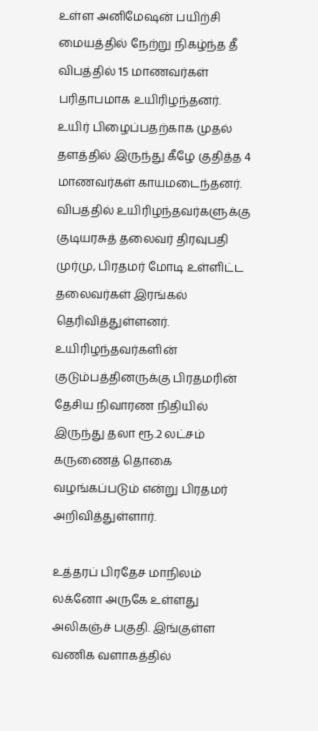உள்ள அனிமேஷன் பயிற்சி மையத்தில் நேற்று நிகழ்ந்த தீ விபத்தில் 15 மாணவர்கள் பரிதாபமாக உயிரிழந்தனர். உயிர் பிழைப்பதற்காக முதல் தளத்தில் இருந்து கீழே குதித்த 4 மாணவர்கள் காயமடைந்தனர். விபத்தில் உயிரிழந்தவர்களுக்கு குடியரசுத் தலைவர் திரவுபதி முர்மு, பிரதமர் மோடி உள்ளிட்ட தலைவர்கள் இரங்கல் தெரிவித்துள்ளனர். உயிரிழந்தவர்களின் குடும்பத்தினருக்கு பிரதமரின் தேசிய நிவாரண நிதியில் இருந்து தலா ரூ.2 லட்சம் கருணைத் தொகை வழங்கப்படும் என்று பிரதமர் அறிவித்துள்ளார்.

உத்தரப் பிரதேச மாநிலம் லக்னோ அருகே உள்ளது அலிகஞ்ச் பகுதி. இங்குள்ள வணிக வளாகத்தில்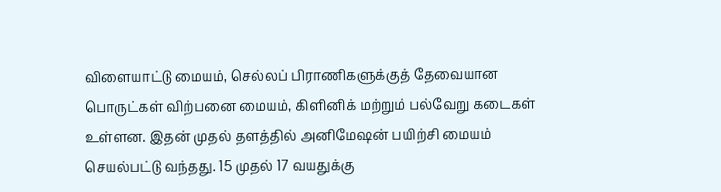விளையாட்டு மையம், செல்லப் பிராணிகளுக்குத் தேவையான பொருட்கள் விற்பனை மையம், கிளினிக் மற்றும் பல்வேறு கடைகள் உள்ளன. இதன் முதல் தளத்தில் அனிமேஷன் பயிற்சி மையம் செயல்பட்டு வந்தது. 15 முதல் 17 வயதுக்கு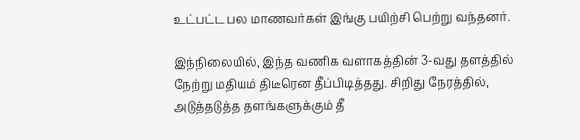உட்பட்ட பல மாணவர்கள் இங்கு பயிற்சி பெற்று வந்தனர்.

இந்நிலையில், இந்த வணிக வளாகத்தின் 3-வது தளத்தில் நேற்று மதியம் திடீரென தீப்பிடித்தது. சிறிது நேரத்தில், அடுத்தடுத்த தளங்களுக்கும் தீ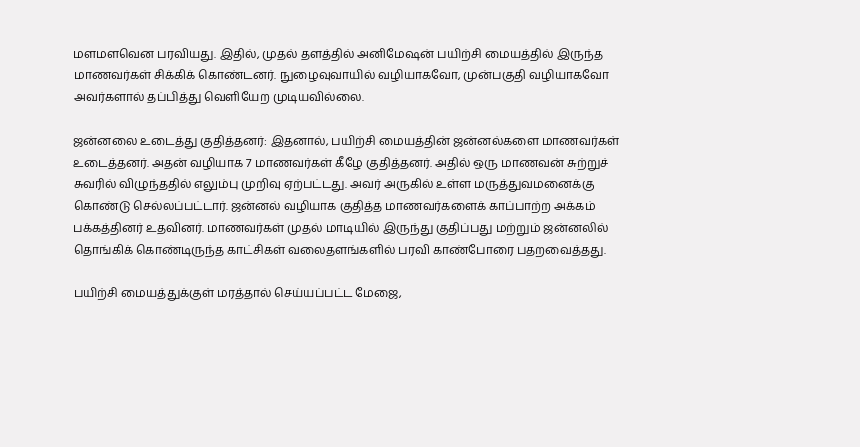மளமளவென பரவியது. இதில், முதல் தளத்தில் அனிமேஷன் பயிற்சி மையத்தில் இருந்த மாணவர்கள் சிக்கிக் கொண்டனர். நுழைவுவாயில் வழியாகவோ, முன்பகுதி வழியாகவோ அவர்களால் தப்பித்து வெளியேற முடியவில்லை.

ஜன்னலை உடைத்து குதித்தனர்: இதனால், பயிற்சி மையத்தின் ஜன்னல்களை மாணவர்கள் உடைத்தனர். அதன் வழியாக 7 மாணவர்கள் கீழே குதித்தனர். அதில் ஒரு மாணவன் சுற்றுச் சுவரில் விழுந்ததில் எலும்பு முறிவு ஏற்பட்டது. அவர் அருகில் உள்ள மருத்துவமனைக்கு கொண்டு செல்லப்பட்டார். ஜன்னல் வழியாக குதித்த மாணவர்களைக் காப்பாற்ற அக்கம் பக்கத்தினர் உதவினர். மாணவர்கள் முதல் மாடியில் இருந்து குதிப்பது மற்றும் ஜன்னலில் தொங்கிக் கொண்டிருந்த காட்சிகள் வலைதளங்களில் பரவி காண்போரை பதறவைத்தது.

பயிற்சி மையத்துக்குள் மரத்தால் செய்யப்பட்ட மேஜை,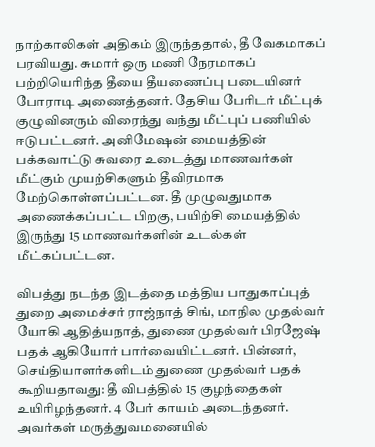நாற்காலிகள் அதிகம் இருந்ததால், தீ வேகமாகப் பரவியது. சுமார் ஒரு மணி நேரமாகப் பற்றியெரிந்த தீயை தீயணைப்பு படையினர் போராடி அணைத்தனர். தேசிய பேரிடர் மீட்புக் குழுவினரும் விரைந்து வந்து மீட்புப் பணியில் ஈடுபட்டனர். அனிமேஷன் மையத்தின் பக்கவாட்டு சுவரை உடைத்து மாணவர்கள் மீட்கும் முயற்சிகளும் தீவிரமாக மேற்கொள்ளப்பட்டன. தீ முழுவதுமாக அணைக்கப்பட்ட பிறகு, பயிற்சி மையத்தில் இருந்து 15 மாணவர்களின் உடல்கள் மீட்கப்பட்டன.

விபத்து நடந்த இடத்தை மத்திய பாதுகாப்புத் துறை அமைச்சர் ராஜ்நாத் சிங், மாநில முதல்வர் யோகி ஆதித்யநாத், துணை முதல்வர் பிரஜேஷ் பதக் ஆகியோர் பார்வையிட்டனர். பின்னர், செய்தியாளர்களிடம் துணை முதல்வர் பதக் கூறியதாவது: தீ விபத்தில் 15 குழந்தைகள் உயிரிழந்தனர். 4 பேர் காயம் அடைந்தனர். அவர்கள் மருத்துவமனையில்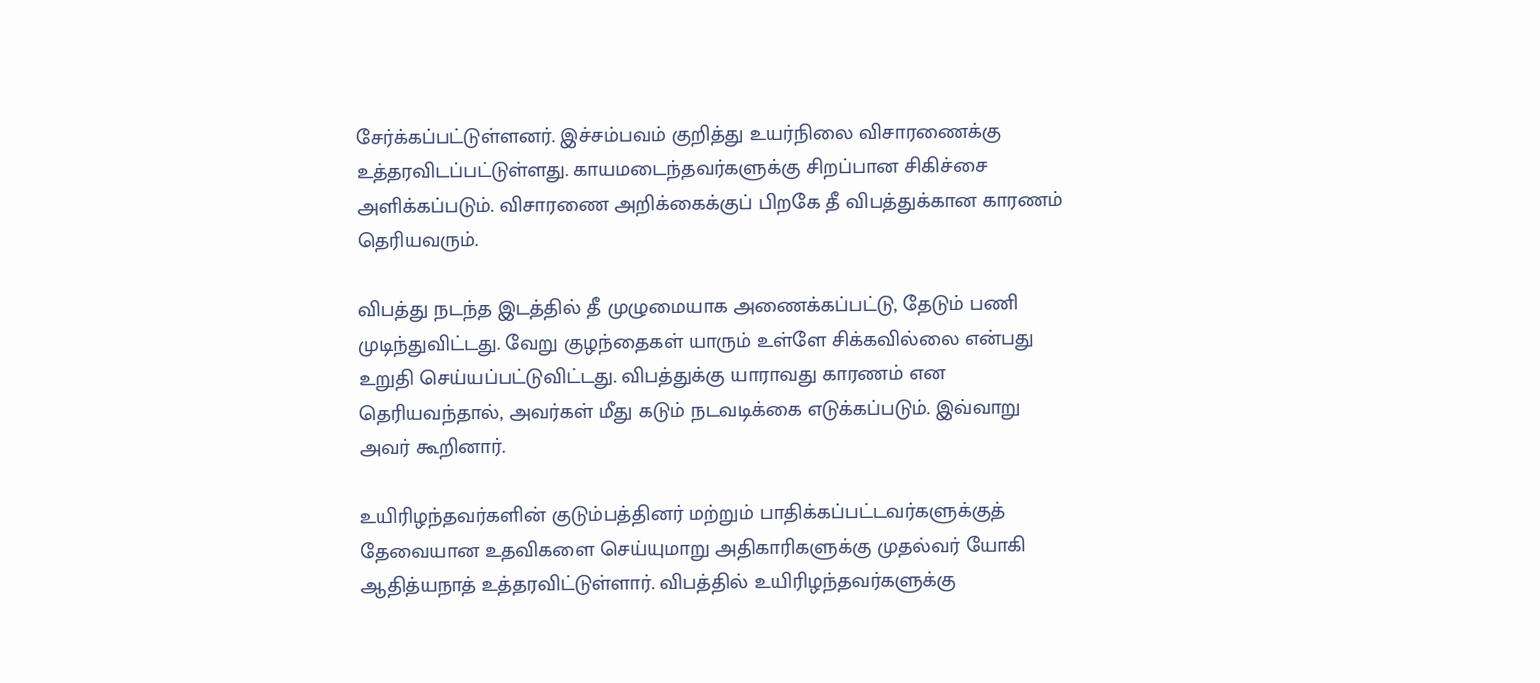சேர்க்கப்பட்டுள்ளனர். இச்சம்பவம் குறித்து உயர்நிலை விசாரணைக்கு உத்தரவிடப்பட்டுள்ளது. காயமடைந்தவர்களுக்கு சிறப்பான சிகிச்சை அளிக்கப்படும். விசாரணை அறிக்கைக்குப் பிறகே தீ விபத்துக்கான காரணம் தெரியவரும்.

விபத்து நடந்த இடத்தில் தீ முழுமையாக அணைக்கப்பட்டு, தேடும் பணி முடிந்துவிட்டது. வேறு குழந்தைகள் யாரும் உள்ளே சிக்கவில்லை என்பது உறுதி செய்யப்பட்டுவிட்டது. விபத்துக்கு யாராவது காரணம் என தெரியவந்தால், அவர்கள் மீது கடும் நடவடிக்கை எடுக்கப்படும். இவ்வாறு அவர் கூறினார்.

உயிரிழந்தவர்களின் குடும்பத்தினர் மற்றும் பாதிக்கப்பட்டவர்களுக்குத் தேவையான உதவிகளை செய்யுமாறு அதிகாரிகளுக்கு முதல்வர் யோகி ஆதித்யநாத் உத்தரவிட்டுள்ளார். விபத்தில் உயிரிழந்தவர்களுக்கு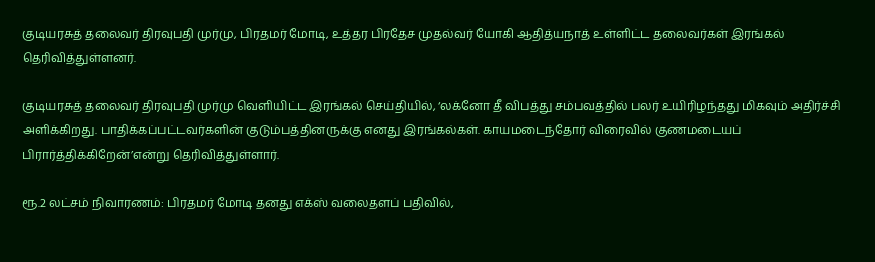குடியரசுத் தலைவர் திரவுபதி முர்மு, பிரதமர் மோடி, உத்தர பிரதேச முதல்வர் யோகி ஆதித்யநாத் உள்ளிட்ட தலைவர்கள் இரங்கல் தெரிவித்துள்ளனர்.

குடியரசுத் தலைவர் திரவுபதி முர்மு வெளியிட்ட இரங்கல் செய்தியில், ‘லக்னோ தீ விபத்து சம்பவத்தில் பலர் உயிரிழந்தது மிகவும் அதிர்ச்சி அளிக்கிறது. பாதிக்கப்பட்டவர்களின் குடும்பத்தினருக்கு எனது இரங்கல்கள். காயமடைந்தோர் விரைவில் குணமடையப் பிரார்த்திக்கிறேன்’என்று தெரிவித்துள்ளார்.

ரூ.2 லட்சம் நிவாரணம்: பிரதமர் மோடி தனது எக்ஸ் வலைதளப் பதிவில்,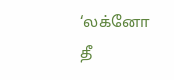‘லக்னோ தீ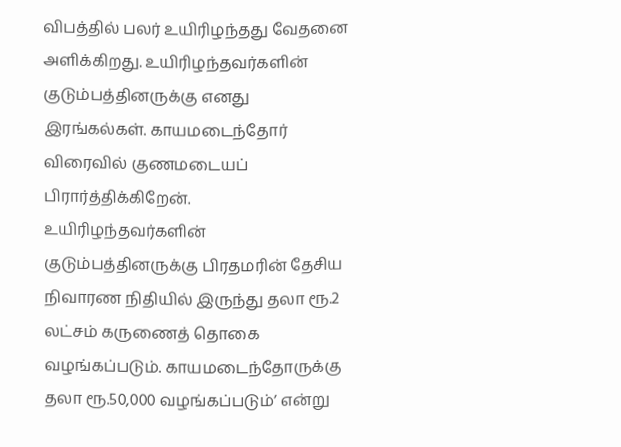விபத்தில் பலர் உயிரிழந்தது வேதனை அளிக்கிறது. உயிரிழந்தவர்களின் குடும்பத்தினருக்கு எனது இரங்கல்கள். காயமடைந்தோர் விரைவில் குணமடையப் பிரார்த்திக்கிறேன். உயிரிழந்தவர்களின் குடும்பத்தினருக்கு பிரதமரின் தேசிய நிவாரண நிதியில் இருந்து தலா ரூ.2 லட்சம் கருணைத் தொகை வழங்கப்படும். காயமடைந்தோருக்கு தலா ரூ.50,000 வழங்கப்படும்’ என்று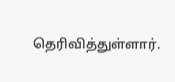தெரிவித்துள்ளார்.